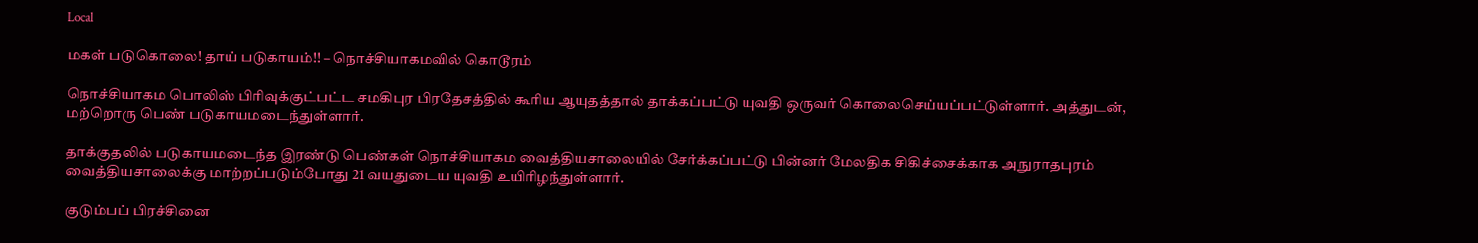Local

மகள் படுகொலை! தாய் படுகாயம்!! – நொச்சியாகமவில் கொடூரம்

நொச்சியாகம பொலிஸ் பிரிவுக்குட்பட்ட சமகிபுர பிரதேசத்தில் கூரிய ஆயுதத்தால் தாக்கப்பட்டு யுவதி ஒருவர் கொலைசெய்யப்பட்டுள்ளார். அத்துடன், மற்றொரு பெண் படுகாயமடைந்துள்ளார்.

தாக்குதலில் படுகாயமடைந்த இரண்டு பெண்கள் நொச்சியாகம வைத்தியசாலையில் சேர்க்கப்பட்டு பின்னர் மேலதிக சிகிச்சைக்காக அநுராதபுரம் வைத்தியசாலைக்கு மாற்றப்படும்போது 21 வயதுடைய யுவதி உயிரிழந்துள்ளார்.

குடும்பப் பிரச்சினை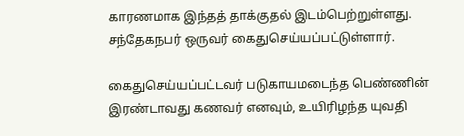காரணமாக இந்தத் தாக்குதல் இடம்பெற்றுள்ளது. சந்தேகநபர் ஒருவர் கைதுசெய்யப்பட்டுள்ளார்.

கைதுசெய்யப்பட்டவர் படுகாயமடைந்த பெண்ணின் இரண்டாவது கணவர் எனவும், உயிரிழந்த யுவதி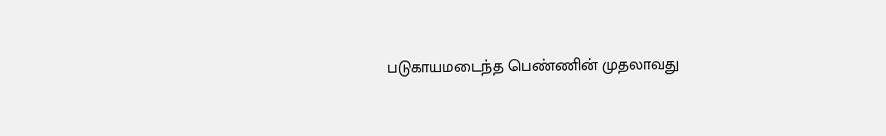படுகாயமடைந்த பெண்ணின் முதலாவது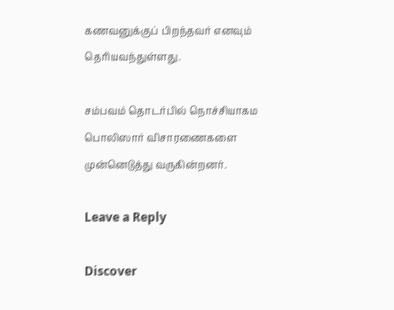கணவனுக்குப் பிறந்தவர் எனவும் தெரியவந்துள்ளது.

சம்பவம் தொடர்பில் நொச்சியாகம பொலிஸார் விசாரணைகளை முன்னெடுத்து வருகின்றனர்.

Leave a Reply

Discover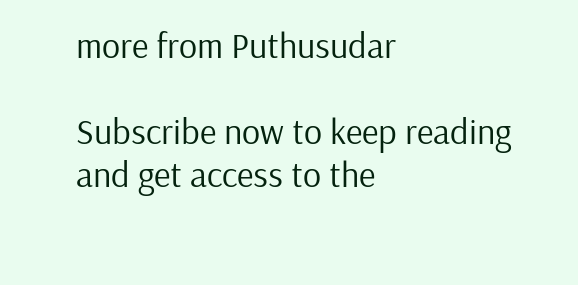more from Puthusudar

Subscribe now to keep reading and get access to the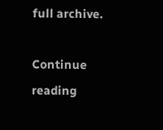full archive.

Continue reading